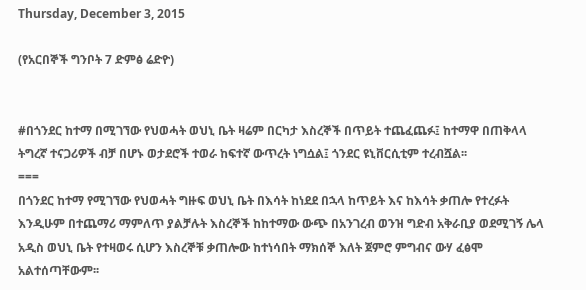Thursday, December 3, 2015

(የአርበኞች ግንቦት 7 ድምፅ ሬድዮ)


#በጎንደር ከተማ በሚገኘው የህወሓት ወህኒ ቤት ዛሬም በርካታ እስረኞች በጥይት ተጨፈጨፉ፤ ከተማዋ በጠቅላላ ትግረኛ ተናጋሪዎች ብቻ በሆኑ ወታደሮች ተወራ ከፍተኛ ውጥረት ነግሷል፤ ጎንደር ዩኒቨርሲቲም ተረብሿል፡፡
===
በጎንደር ከተማ የሚገኘው የህወሓት ግዙፍ ወህኒ ቤት በእሳት ከነደደ በኋላ ከጥይት እና ከእሳት ቃጠሎ የተረፉት እንዲሁም በተጨማሪ ማምለጥ ያልቻሉት እስረኞች ከከተማው ውጭ በአንገረብ ወንዝ ግድብ አቅራቢያ ወደሚገኝ ሌላ አዲስ ወህኒ ቤት የተዛወሩ ሲሆን እስረኞቹ ቃጠሎው ከተነሳበት ማክሰኞ እለት ጀምሮ ምግብና ውሃ ፈፅሞ አልተሰጣቸውም፡፡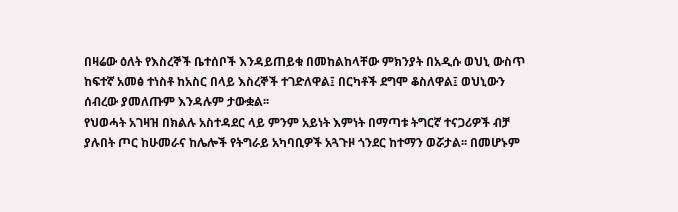በዛሬው ዕለት የእስረኞች ቤተሰቦች እንዳይጠይቁ በመከልከላቸው ምክንያት በአዲሱ ወህኒ ውስጥ ከፍተኛ አመፅ ተነስቶ ከአስር በላይ እስረኞች ተገድለዋል፤ በርካቶች ደግሞ ቆስለዋል፤ ወህኒውን ሰብረው ያመለጡም እንዳሉም ታውቋል፡፡
የህወሓት አገዛዝ በክልሉ አስተዳደር ላይ ምንም አይነት እምነት በማጣቱ ትግርኛ ተናጋሪዎች ብቻ ያሉበት ጦር ከሁመራና ከሌሎች የትግራይ አካባቢዎች አጓጉዞ ጎንደር ከተማን ወሯታል፡፡ በመሆኑም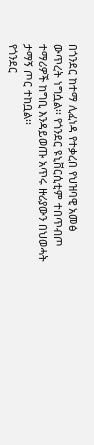በጎንደር ከተማ ሊፈነዳ የተቃረበ የህዝባዊ አመፅ ውጥረት ነግሷል፡፡ የጎንደር ዩኒቨርሲቲም ተበጥብጦ ተማሪዎች ከግቢ እንዳይወጡ አጥሩ ዙሪያውን በህወሓት ታማኝ ጦር ተከቧል፡፡
የጎንደር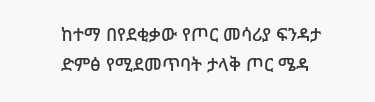ከተማ በየደቂቃው የጦር መሳሪያ ፍንዳታ ድምፅ የሚደመጥባት ታላቅ ጦር ሜዳ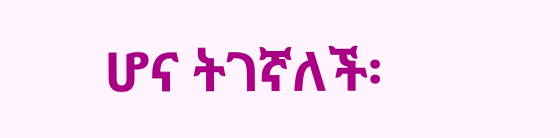ሆና ትገኛለች፡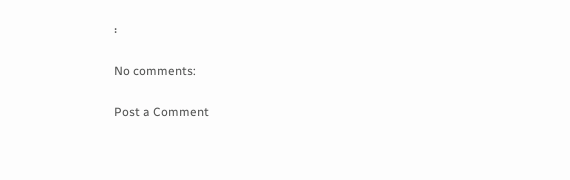፡

No comments:

Post a Comment